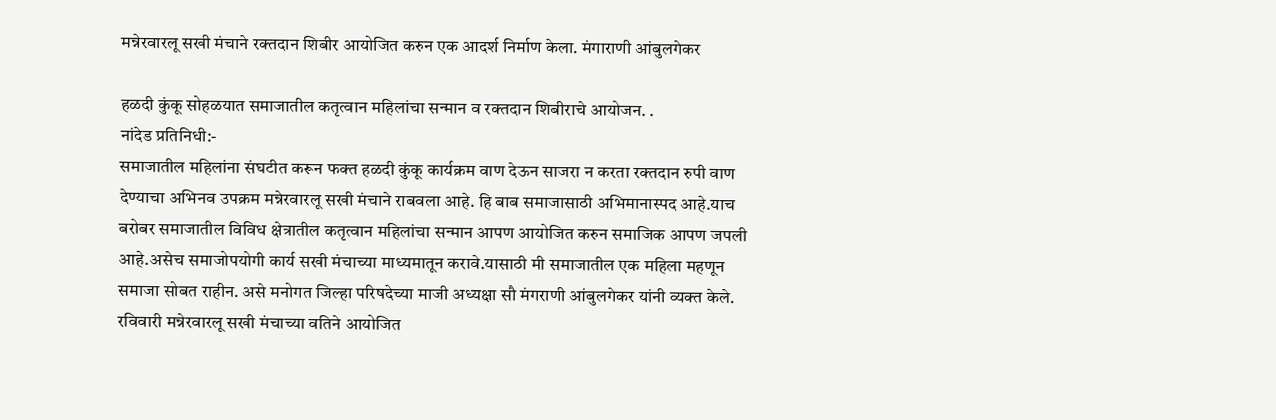मन्नेरवारलू सखी मंचाने रक्तदान शिबीर आयोजित करुन एक आदर्श निर्माण केला. मंगाराणी आंबुलगेकर

हळदी कुंकू सोहळयात समाजातील कतृत्वान महिलांचा सन्मान व रक्तदान शिबीराचे आयोजन. .
नांदेड प्रतिनिधी:-
समाजातील महिलांना संघटीत करून फक्त हळदी कुंकू कार्यक्रम वाण देऊन साजरा न करता रक्तदान रुपी वाण देण्याचा अभिनव उपक्रम मन्नेरवारलू सखी मंचाने राबवला आहे. हि बाब समाजासाठी अभिमानास्पद आहे.याच बरोबर समाजातील विविध क्षेत्रातील कतृत्वान महिलांचा सन्मान आपण आयोजित करुन समाजिक आपण जपली आहे.असेच समाजोपयोगी कार्य सखी मंचाच्या माध्यमातून करावे.यासाठी मी समाजातील एक महिला महणून समाजा सोबत राहीन. असे मनोगत जिल्हा परिषदेच्या माजी अध्यक्षा सौ मंगराणी आंबुलगेकर यांनी व्यक्त केले.
रविवारी मन्नेरवारलू सखी मंचाच्या वतिने आयोजित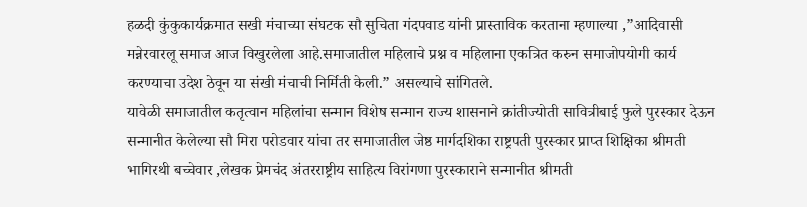हळदी कुंकुकार्यक्रमात सखी मंचाच्या संघटक सौ सुचिता गंदपवाड यांनी प्रास्ताविक करताना म्हणाल्या ,”आदिवासी मन्नेरवारलू समाज आज विखुरलेला आहे.समाजातील महिलाचे प्रश्न व महिलाना एकत्रित करुन समाजोपयोगी कार्य करण्याचा उदेश ठेवून या संखी मंचाची निर्मिती केली.” असल्याचे सांगितले.
यावेळी समाजातील कतृत्वान महिलांचा सन्मान विशेष सन्मान राज्य शासनाने क्रांतीज्योती सावित्रीबाई फुले पुरस्कार देऊन सन्मानीत केलेल्या सौ मिरा परोडवार यांचा तर समाजातील जेष्ठ मार्गदशिका राष्ट्रपती पुरस्कार प्राप्त शिक्षिका श्रीमती भागिरथी बच्चेवार ,लेखक प्रेमचंद अंतरराष्ट्रीय साहित्य विरांगणा पुरस्काराने सन्मानीत श्रीमती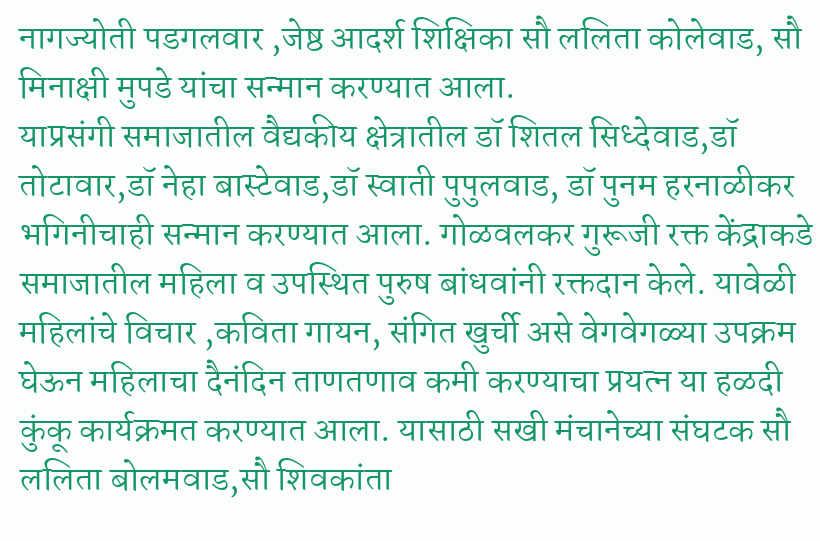नागज्योती पडगलवार ,जेष्ठ आदर्श शिक्षिका सौ ललिता कोलेवाड, सौ मिनाक्षी मुपडे यांचा सन्मान करण्यात आला.
याप्रसंगी समाजातील वैद्यकीय क्षेत्रातील डॉ शितल सिध्देवाड,डॉ तोटावार,डॉ नेहा बास्टेवाड,डॉ स्वाती पुपुलवाड, डॉ पुनम हरनाळीकर भगिनीचाही सन्मान करण्यात आला. गोळवलकर गुरूजी रक्त केंद्राकडे समाजातील महिला व उपस्थित पुरुष बांधवांनी रक्तदान केले. यावेळी महिलांचे विचार ,कविता गायन, संगित खुर्ची असे वेगवेगळ्या उपक्रम घेऊन महिलाचा दैनंदिन ताणतणाव कमी करण्याचा प्रयत्न या हळदी कुंकू कार्यक्रमत करण्यात आला. यासाठी सखी मंचानेच्या संघटक सौ ललिता बोलमवाड,सौ शिवकांता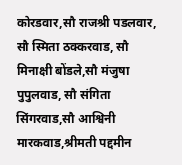कोरडवार,सौ राजश्री पडलवार, सौ स्मिता ठक्करवाड, सौ मिनाक्षी बोंडले,सौ मंजुषा पुपुलवाड, सौ संगिता सिंगरवाड,सौ आश्विनी मारकवाड,श्रीमती पद्दमीन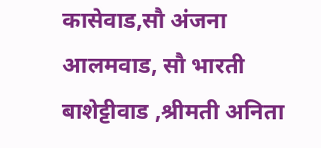कासेवाड,सौ अंजना आलमवाड, सौ भारती बाशेट्टीवाड ,श्रीमती अनिता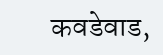कवडेवाड,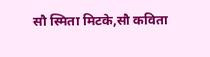सौ स्मिता मिटके,सौ कविता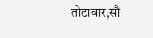तोटावार,सौ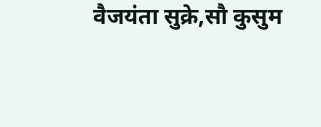वैजयंता सुक्रे,सौ कुसुम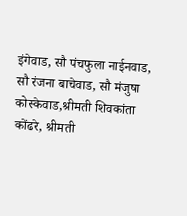इंगेवाड, सौ पंचफुला नाईनवाड, सौ रंजना बाचेवाड, सौ मंजुषा कोस्केवाड,श्रीमती शिवकांता कोंढरे, श्रीमती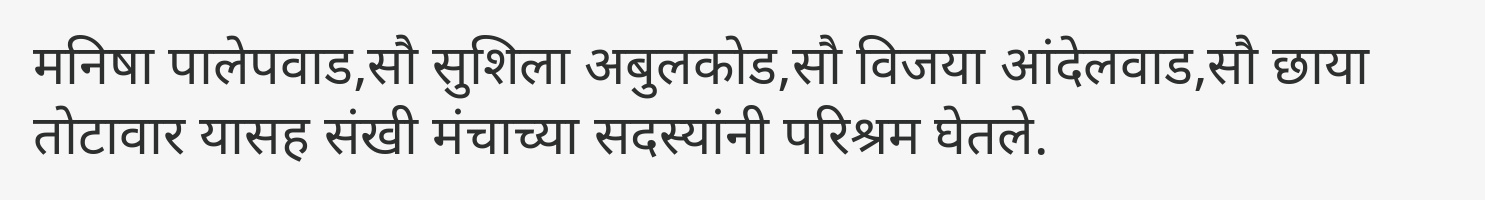मनिषा पालेपवाड,सौ सुशिला अबुलकोड,सौ विजया आंदेलवाड,सौ छाया तोटावार यासह संखी मंचाच्या सदस्यांनी परिश्रम घेतले.